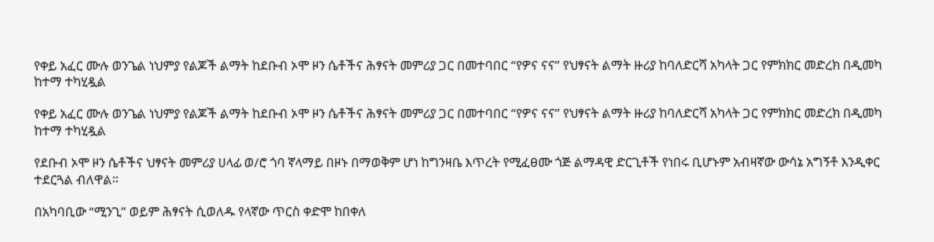የቀይ አፈር ሙሉ ወንጌል ነህምያ የልጆች ልማት ከደቡብ ኦሞ ዞን ሴቶችና ሕፃናት መምሪያ ጋር በመተባበር “የዎና ናና” የህፃናት ልማት ዙሪያ ከባለድርሻ አካላት ጋር የምክክር መድረክ በዲመካ ከተማ ተካሂዷል

የቀይ አፈር ሙሉ ወንጌል ነህምያ የልጆች ልማት ከደቡብ ኦሞ ዞን ሴቶችና ሕፃናት መምሪያ ጋር በመተባበር “የዎና ናና” የህፃናት ልማት ዙሪያ ከባለድርሻ አካላት ጋር የምክክር መድረክ በዲመካ ከተማ ተካሂዷል

የደቡብ ኦሞ ዞን ሴቶችና ህፃናት መምሪያ ሀላፊ ወ/ሮ ጎባ ኛላማይ በዞኑ በማወቅም ሆነ ከግንዛቤ እጥረት የሚፈፀሙ ጎጅ ልማዳዊ ድርጊቶች የነበሩ ቢሆኑም አብዛኛው ውሳኔ አግኝቶ እንዲቀር ተደርጓል ብለዋል።

በአካባቢው “ሚንጊ” ወይም ሕፃናት ሲወለዱ የላኛው ጥርስ ቀድሞ ከበቀለ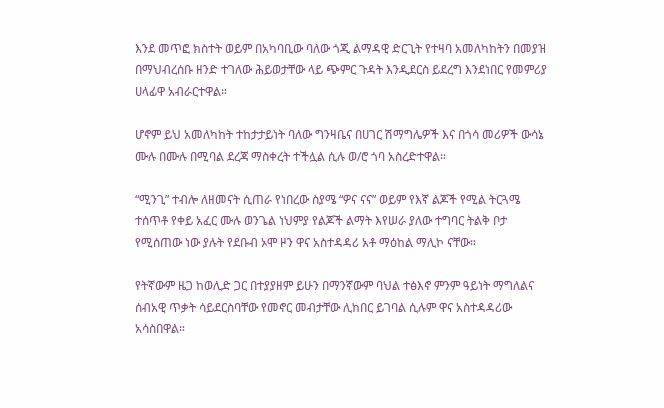እንደ መጥፎ ክስተት ወይም በአካባቢው ባለው ጎጂ ልማዳዊ ድርጊት የተዛባ አመለካከትን በመያዝ በማህብረሰቡ ዘንድ ተገለው ሕይወታቸው ላይ ጭምር ጉዳት እንዲደርስ ይደረግ እንደነበር የመምሪያ ሀላፊዋ አብራርተዋል።

ሆኖም ይህ አመለካከት ተከታታይነት ባለው ግንዛቤና በሀገር ሽማግሌዎች እና በጎሳ መሪዎች ውሳኔ ሙሉ በሙሉ በሚባል ደረጃ ማስቀረት ተችሏል ሲሉ ወ/ሮ ጎባ አስረድተዋል።

“ሚንጊ” ተብሎ ለዘመናት ሲጠራ የነበረው ስያሜ “ዎና ናና” ወይም የእኛ ልጆች የሚል ትርጓሜ ተሰጥቶ የቀይ አፈር ሙሉ ወንጌል ነህምያ የልጆች ልማት እየሠራ ያለው ተግባር ትልቅ ቦታ የሚሰጠው ነው ያሉት የደቡብ ኦሞ ዞን ዋና አስተዳዳሪ አቶ ማዕከል ማሊኮ ናቸው።

የትኛውም ዜጋ ከወሊድ ጋር በተያያዘም ይሁን በማንኛውም ባህል ተፅእኖ ምንም ዓይነት ማግለልና ሰብአዊ ጥቃት ሳይደርስባቸው የመኖር መብታቸው ሊከበር ይገባል ሲሉም ዋና አስተዳዳሪው አሳስበዋል።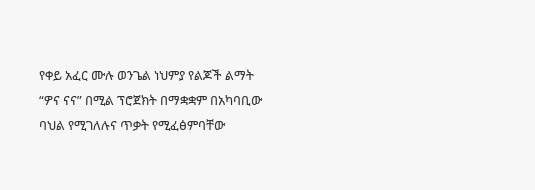የቀይ አፈር ሙሉ ወንጌል ነህምያ የልጆች ልማት “ዎና ናና” በሚል ፕሮጀክት በማቋቋም በአካባቢው ባህል የሚገለሉና ጥቃት የሚፈፅምባቸው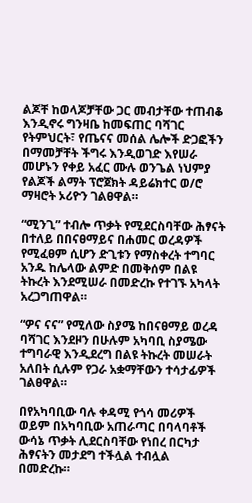ልጆቸ ከወላጆቻቸው ጋር መብታቸው ተጠብቆ እንዲኖሩ ግንዛቤ ከመፍጠር ባሻገር የትምህርት፣ የጤናና መሰል ሌሎች ድጋፎችን በማመቻቸት ችግሩ እንዲወገድ እየሠራ መሆኑን የቀይ አፈር ሙሉ ወንጌል ነህምያ የልጆች ልማት ፕሮጀክት ዳይሬክተር ወ/ሮ ማዛሮት ኦሪዮን ገልፀዋል።

“ሚንጊ” ተብሎ ጥቃት የሚደርስባቸው ሕፃናት በተለይ በበናፀማይና በሐመር ወረዳዎች የሚፈፀም ሲሆን ድጊቱን የማስቀረት ተግባር አንዱ ከሌላው ልምድ በመቅሰም በልዩ ትኩረት እንደሚሠራ በመድረኩ የተገኙ አካላት አረጋግጠዋል።

“ዎና ናና” የሚለው ስያሜ ከበናፀማይ ወረዳ ባሻገር እንደዞን በሁሉም አካባቢ ስያሜው ተግባራዊ እንዲደረግ በልዩ ትኩረት መሠራት አለበት ሲሉም የጋራ አቋማቸውን ተሳታፊዎች ገልፀዋል።

በየአካባቢው ባሉ ቀዳሚ የጎሳ መሪዎች ወይም በአካባቢው አጠራጣር በባላባቶች ውሳኔ ጥቃት ሊደርስባቸው የነበረ በርካታ ሕፃናትን መታደግ ተችሏል ተብሏል በመድረኩ።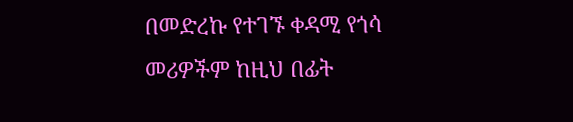በመድረኩ የተገኙ ቀዳሚ የጎሳ መሪዎችም ከዚህ በፊት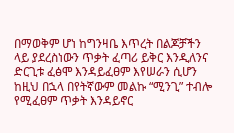በማወቅም ሆነ ከግንዛቤ እጥረት በልጆቻችን ላይ ያደረስነውን ጥቃት ፈጣሪ ይቅር እንዲለንና ድርጊቱ ፈፅሞ እንዳይፈፀም እየሠራን ሲሆን ከዚህ በኋላ በየትኛውም መልኩ “ሚንጊ” ተብሎ የሚፈፀም ጥቃት እንዳይኖር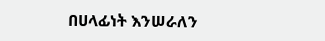በሀላፊነት እንሠራለን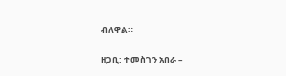ብለዋል።

ዘጋቢ: ተመስገን አበራ –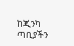ከጂንካ ጣቢያችን